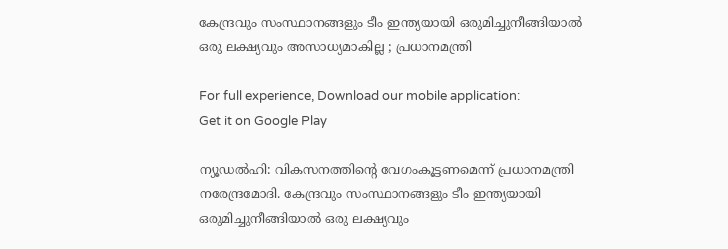കേന്ദ്രവും സംസ്ഥാനങ്ങളും ടീം ഇന്ത്യയായി ഒരുമിച്ചുനീങ്ങിയാൽ ഒരു ലക്ഷ്യവും അസാധ്യമാകില്ല ; പ്രധാനമന്ത്രി

For full experience, Download our mobile application:
Get it on Google Play

ന്യൂഡൽഹി: വികസനത്തിന്റെ വേഗംകൂട്ടണമെന്ന് പ്രധാനമന്ത്രി നരേന്ദ്രമോദി. കേന്ദ്രവും സംസ്ഥാനങ്ങളും ടീം ഇന്ത്യയായി ഒരുമിച്ചുനീങ്ങിയാൽ ഒരു ലക്ഷ്യവും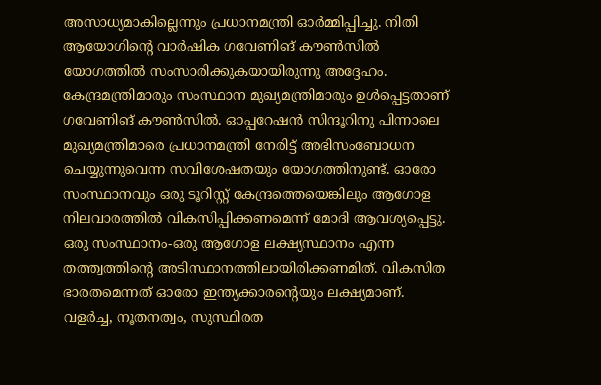അസാധ്യമാകില്ലെന്നും പ്രധാനമന്ത്രി ഓർമ്മിപ്പിച്ചു. നിതി ആയോഗിന്റെ വാർഷിക ഗവേണിങ് കൗൺസിൽ യോഗത്തിൽ സംസാരിക്കുകയായിരുന്നു അദ്ദേഹം. കേന്ദ്രമന്ത്രിമാരും സംസ്ഥാന മുഖ്യമന്ത്രിമാരും ഉൾപ്പെട്ടതാണ് ഗവേണിങ് കൗൺസിൽ. ഓപ്പറേഷൻ സിന്ദൂറിനു പിന്നാലെ മുഖ്യമന്ത്രിമാരെ പ്രധാനമന്ത്രി നേരിട്ട് അഭിസംബോധന ചെയ്യുന്നുവെന്ന സവിശേഷതയും യോഗത്തിനുണ്ട്. ഓരോ സംസ്ഥാനവും ഒരു ടൂറിസ്റ്റ് കേന്ദ്രത്തെയെങ്കിലും ആഗോള നിലവാരത്തിൽ വികസിപ്പിക്കണമെന്ന് മോദി ആവശ്യപ്പെട്ടു. ഒരു സംസ്ഥാനം-ഒരു ആഗോള ലക്ഷ്യസ്ഥാനം എന്ന തത്ത്വത്തിന്റെ അടിസ്ഥാനത്തിലായിരിക്കണമിത്. വികസിത ഭാരതമെന്നത് ഓരോ ഇന്ത്യക്കാരന്റെയും ലക്ഷ്യമാണ്. വളർച്ച, നൂതനത്വം, സുസ്ഥിരത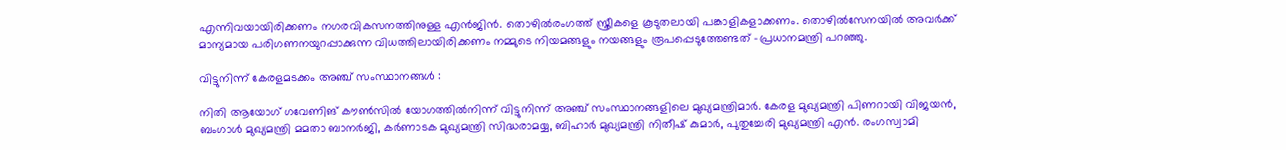എന്നിവയായിരിക്കണം നഗരവികസനത്തിനുള്ള എൻജിൻ. തൊഴിൽരംഗത്ത് സ്ത്രീകളെ കൂടുതലായി പങ്കാളികളാക്കണം. തൊഴിൽസേനയിൽ അവർക്ക് മാന്യമായ പരിഗണനയുറപ്പാക്കുന്ന വിധത്തിലായിരിക്കണം നമ്മുടെ നിയമങ്ങളും നയങ്ങളും രൂപപ്പെടുത്തേണ്ടത് -പ്രധാനമന്ത്രി പറഞ്ഞു.

വിട്ടുനിന്ന്‌ കേരളമടക്കം അഞ്ച് സംസ്ഥാനങ്ങൾ :

നിതി ആയോഗ് ഗവേണിങ് കൗൺസിൽ യോഗത്തിൽനിന്ന് വിട്ടുനിന്ന് അഞ്ച് സംസ്ഥാനങ്ങളിലെ മുഖ്യമന്ത്രിമാർ. കേരള മുഖ്യമന്ത്രി പിണറായി വിജയൻ, ബംഗാൾ മുഖ്യമന്ത്രി മമതാ ബാനർജി, കർണാടക മുഖ്യമന്ത്രി സിദ്ധരാമയ്യ, ബിഹാർ മുഖ്യമന്ത്രി നിതീഷ് കുമാർ, പുതുച്ചേരി മുഖ്യമന്ത്രി എൻ. രംഗസ്വാമി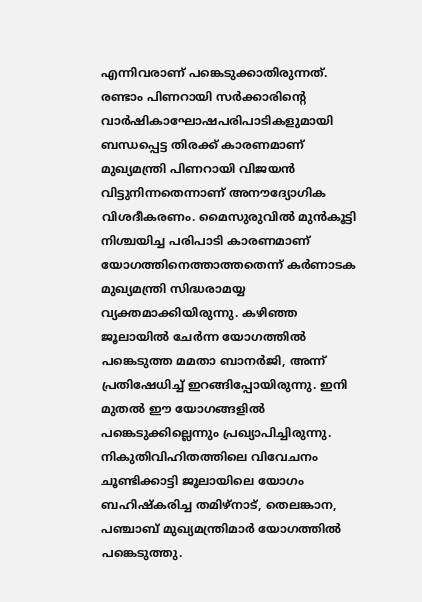എന്നിവരാണ് പങ്കെടുക്കാതിരുന്നത്. രണ്ടാം പിണറായി സർക്കാരിന്റെ വാർഷികാഘോഷപരിപാടികളുമായി ബന്ധപ്പെട്ട തിരക്ക് കാരണമാണ് മുഖ്യമന്ത്രി പിണറായി വിജയൻ വിട്ടുനിന്നതെന്നാണ് അനൗദ്യോഗിക വിശദീകരണം. മൈസുരുവിൽ മുൻകൂട്ടി നിശ്ചയിച്ച പരിപാടി കാരണമാണ് യോഗത്തിനെത്താത്തതെന്ന് കർണാടക മുഖ്യമന്ത്രി സിദ്ധരാമയ്യ വ്യക്തമാക്കിയിരുന്നു. കഴിഞ്ഞ ജൂലായിൽ ചേർന്ന യോഗത്തിൽ പങ്കെടുത്ത മമതാ ബാനർജി, അന്ന് പ്രതിഷേധിച്ച് ഇറങ്ങിപ്പോയിരുന്നു. ഇനി മുതൽ ഈ യോഗങ്ങളിൽ പങ്കെടുക്കില്ലെന്നും പ്രഖ്യാപിച്ചിരുന്നു. നികുതിവിഹിതത്തിലെ വിവേചനം ചൂണ്ടിക്കാട്ടി ജൂലായിലെ യോഗം ബഹിഷ്കരിച്ച തമിഴ്‌നാട്, തെലങ്കാന, പഞ്ചാബ് മുഖ്യമന്ത്രിമാർ യോഗത്തിൽ പങ്കെടുത്തു.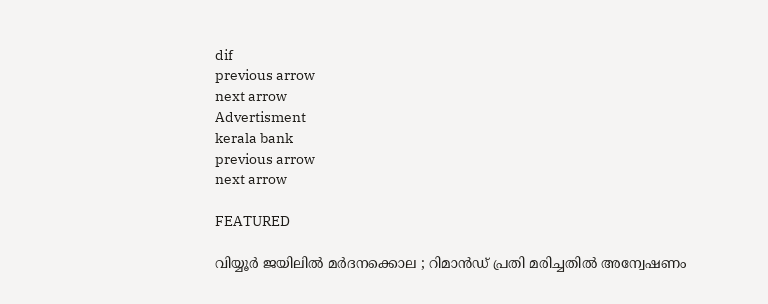dif
previous arrow
next arrow
Advertisment
kerala bank
previous arrow
next arrow

FEATURED

വിയ്യൂര്‍ ജയിലില്‍ മര്‍ദനക്കൊല ; റിമാന്‍ഡ് പ്രതി മരിച്ചതില്‍ അന്വേഷണം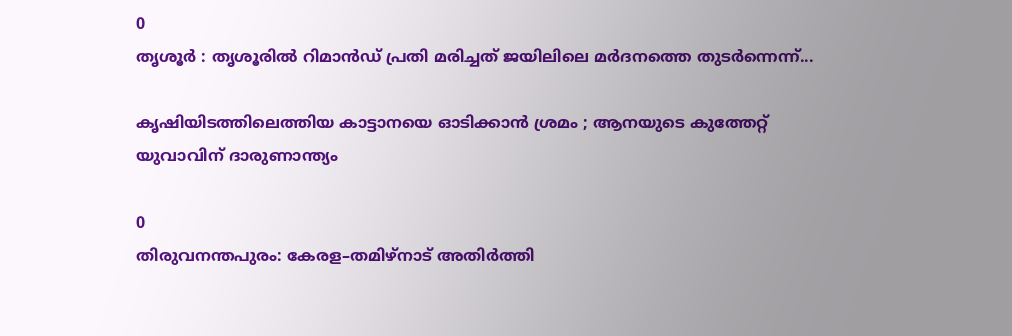0
തൃശൂര്‍ : തൃശൂരില്‍ റിമാന്‍ഡ് പ്രതി മരിച്ചത് ജയിലിലെ മര്‍ദനത്തെ തുടര്‍ന്നെന്ന്...

കൃഷിയിടത്തിലെത്തിയ കാട്ടാനയെ ഓടിക്കാൻ ശ്രമം ; ആനയുടെ കുത്തേറ്റ് യുവാവിന് ദാരുണാന്ത്യം

0
തിരുവനന്തപുരം: കേരള–തമിഴ്‌നാട് അതിർത്തി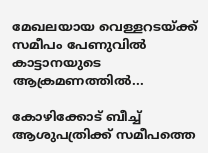മേഖലയായ വെള്ളറടയ്ക്ക് സമീപം പേണുവിൽ കാട്ടാനയുടെ ആക്രമണത്തിൽ...

കോഴിക്കോട് ബീച്ച് ആശുപത്രിക്ക് സമീപത്തെ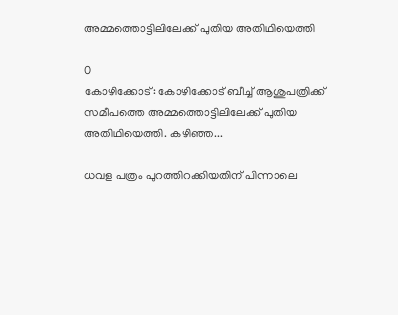അമ്മത്തൊട്ടിലിലേക്ക് പുതിയ അതിഥിയെത്തി

0
കോഴിക്കോട്: കോഴിക്കോട് ബീച്ച് ആശുപത്രിക്ക് സമീപത്തെ അമ്മത്തൊട്ടിലിലേക്ക് പുതിയ അതിഥിയെത്തി. കഴിഞ്ഞ...

ധവള പത്രം പുറത്തിറക്കിയതിന് പിന്നാലെ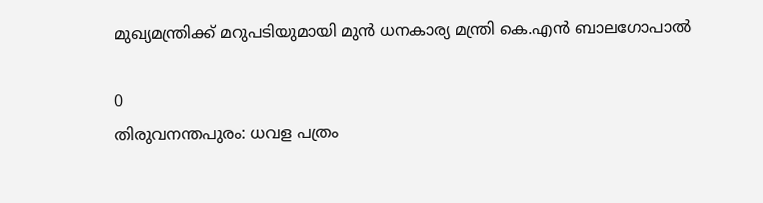മുഖ്യമന്ത്രിക്ക് മറുപടിയുമായി മുൻ ധനകാര്യ മന്ത്രി കെ.എൻ ബാലഗോപാൽ

0
തിരുവനന്തപുരം: ധവള പത്രം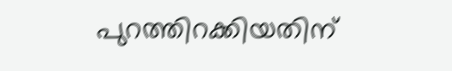പുറത്തിറക്കിയതിന്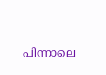പിന്നാലെ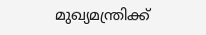മുഖ്യമന്ത്രിക്ക്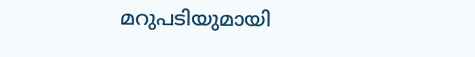മറുപടിയുമായി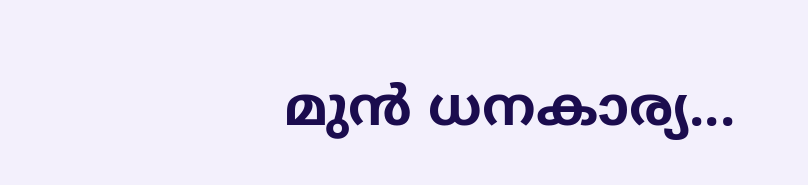മുൻ ധനകാര്യ...